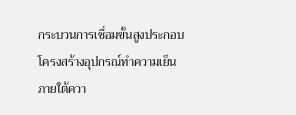กระบวนการเชื่อมขั้นสูงประกอบโครงสร้างอุปกรณ์ทำความเย็นภายใต้ควา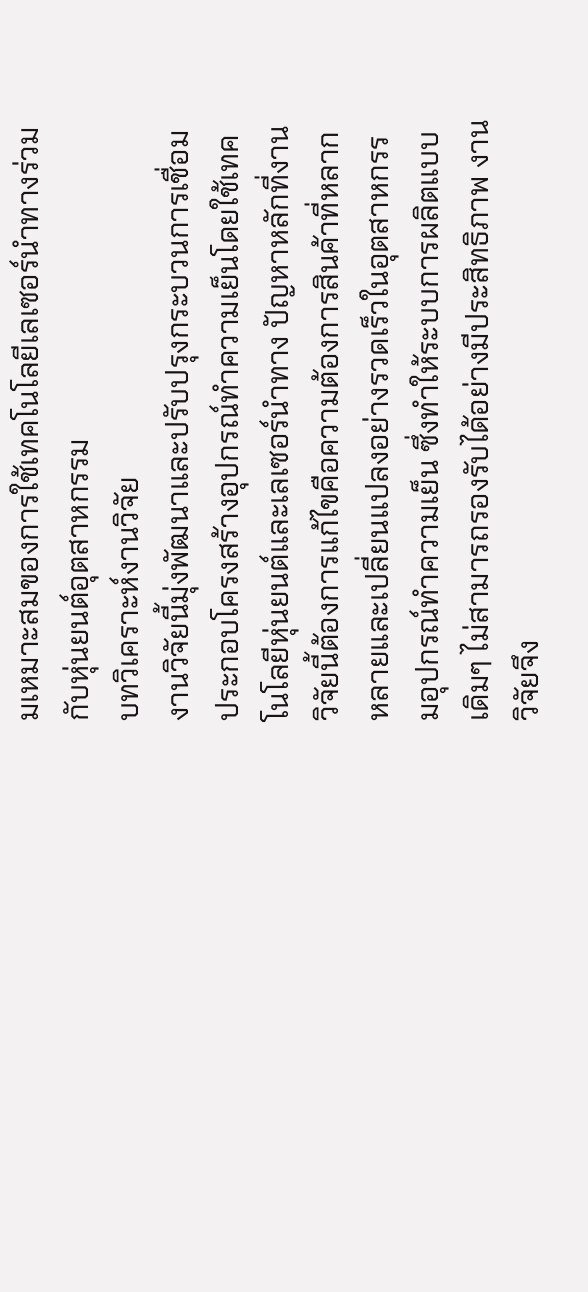มเหมาะสมของการใช้เทคโนโลยีเลเซอร์นำทางร่วมกับหุ่นยนต์อุตสาหกรรม
บทวิเคราะห์งานวิจัย
งานวิจัยนี้มุ่งพัฒนาและปรับปรุงกระบวนการเชื่อมประกอบโครงสร้างอุปกรณ์ทำความเย็นโดยใช้เทคโนโลยีหุ่นยนต์และเลเซอร์นำทาง ปัญหาหลักที่งานวิจัยนี้ต้องการแก้ไขคือความต้องการสินค้าที่หลากหลายและเปลี่ยนแปลงอย่างรวดเร็วในอุตสาหกรรมอุปกรณ์ทำความเย็น ซึ่งทำให้ระบบการผลิตแบบเดิมๆ ไม่สามารถรองรับได้อย่างมีประสิทธิภาพ งานวิจัยจึง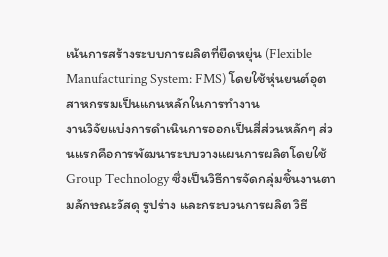เน้นการสร้างระบบการผลิตที่ยืดหยุ่น (Flexible Manufacturing System: FMS) โดยใช้หุ่นยนต์อุตสาหกรรมเป็นแกนหลักในการทำงาน
งานวิจัยแบ่งการดำเนินการออกเป็นสี่ส่วนหลักๆ ส่วนแรกคือการพัฒนาระบบวางแผนการผลิตโดยใช้ Group Technology ซึ่งเป็นวิธีการจัดกลุ่มชิ้นงานตามลักษณะวัสดุ รูปร่าง และกระบวนการผลิต วิธี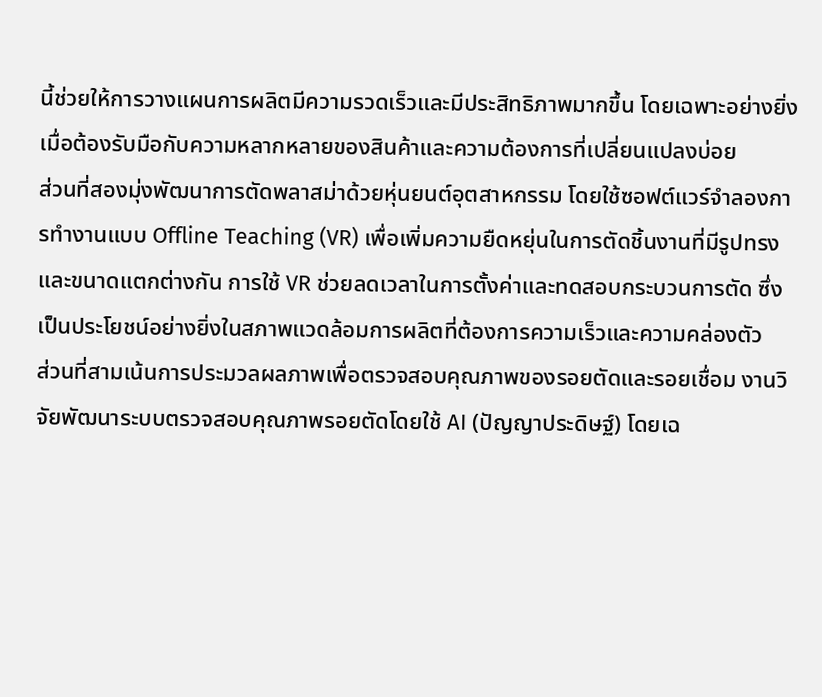นี้ช่วยให้การวางแผนการผลิตมีความรวดเร็วและมีประสิทธิภาพมากขึ้น โดยเฉพาะอย่างยิ่งเมื่อต้องรับมือกับความหลากหลายของสินค้าและความต้องการที่เปลี่ยนแปลงบ่อย
ส่วนที่สองมุ่งพัฒนาการตัดพลาสม่าด้วยหุ่นยนต์อุตสาหกรรม โดยใช้ซอฟต์แวร์จำลองการทำงานแบบ Offline Teaching (VR) เพื่อเพิ่มความยืดหยุ่นในการตัดชิ้นงานที่มีรูปทรงและขนาดแตกต่างกัน การใช้ VR ช่วยลดเวลาในการตั้งค่าและทดสอบกระบวนการตัด ซึ่งเป็นประโยชน์อย่างยิ่งในสภาพแวดล้อมการผลิตที่ต้องการความเร็วและความคล่องตัว
ส่วนที่สามเน้นการประมวลผลภาพเพื่อตรวจสอบคุณภาพของรอยตัดและรอยเชื่อม งานวิจัยพัฒนาระบบตรวจสอบคุณภาพรอยตัดโดยใช้ AI (ปัญญาประดิษฐ์) โดยเฉ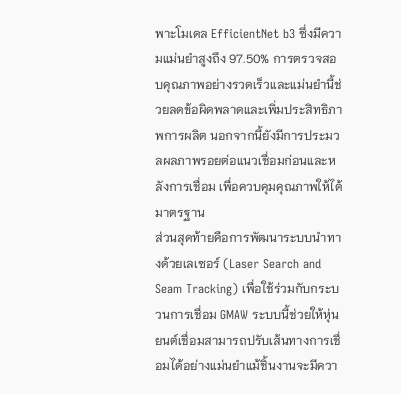พาะโมเดล EfficientNet b3 ซึ่งมีความแม่นยำสูงถึง 97.50% การตรวจสอบคุณภาพอย่างรวดเร็วและแม่นยำนี้ช่วยลดข้อผิดพลาดและเพิ่มประสิทธิภาพการผลิต นอกจากนี้ยังมีการประมวลผลภาพรอยต่อแนวเชื่อมก่อนและหลังการเชื่อม เพื่อควบคุมคุณภาพให้ได้มาตรฐาน
ส่วนสุดท้ายคือการพัฒนาระบบนำทางด้วยเลเซอร์ (Laser Search and Seam Tracking) เพื่อใช้ร่วมกับกระบวนการเชื่อม GMAW ระบบนี้ช่วยให้หุ่นยนต์เชื่อมสามารถปรับเส้นทางการเชื่อมได้อย่างแม่นยำแม้ชิ้นงานจะมีควา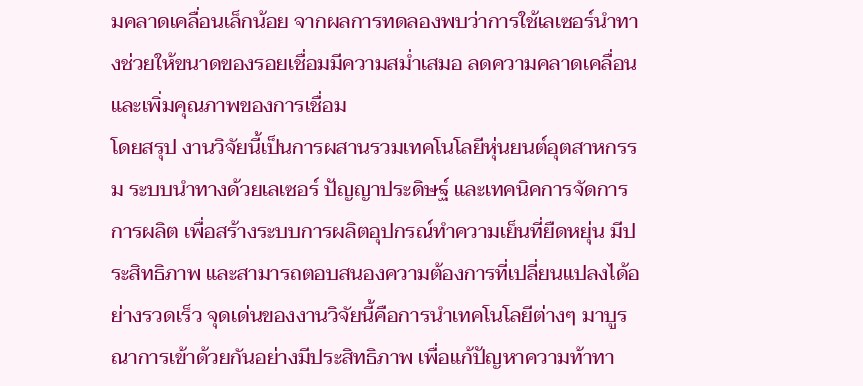มคลาดเคลื่อนเล็กน้อย จากผลการทดลองพบว่าการใช้เลเซอร์นำทางช่วยให้ขนาดของรอยเชื่อมมีความสม่ำเสมอ ลดความคลาดเคลื่อน และเพิ่มคุณภาพของการเชื่อม
โดยสรุป งานวิจัยนี้เป็นการผสานรวมเทคโนโลยีหุ่นยนต์อุตสาหกรรม ระบบนำทางด้วยเลเซอร์ ปัญญาประดิษฐ์ และเทคนิคการจัดการการผลิต เพื่อสร้างระบบการผลิตอุปกรณ์ทำความเย็นที่ยืดหยุ่น มีประสิทธิภาพ และสามารถตอบสนองความต้องการที่เปลี่ยนแปลงได้อย่างรวดเร็ว จุดเด่นของงานวิจัยนี้คือการนำเทคโนโลยีต่างๆ มาบูรณาการเข้าด้วยกันอย่างมีประสิทธิภาพ เพื่อแก้ปัญหาความท้าทา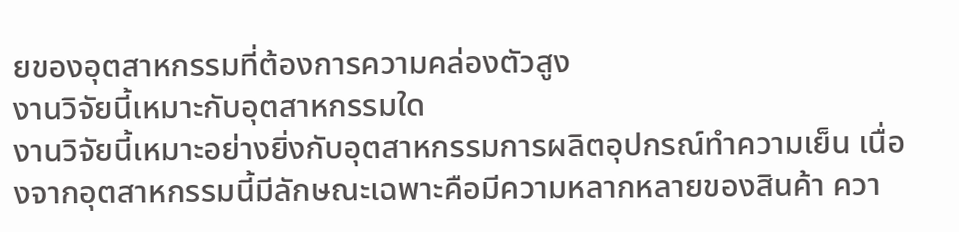ยของอุตสาหกรรมที่ต้องการความคล่องตัวสูง
งานวิจัยนี้เหมาะกับอุตสาหกรรมใด
งานวิจัยนี้เหมาะอย่างยิ่งกับอุตสาหกรรมการผลิตอุปกรณ์ทำความเย็น เนื่องจากอุตสาหกรรมนี้มีลักษณะเฉพาะคือมีความหลากหลายของสินค้า ควา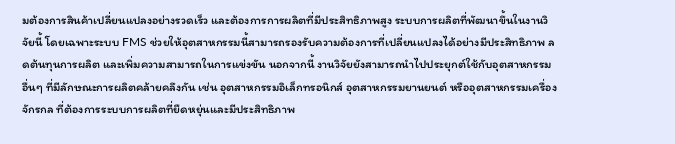มต้องการสินค้าเปลี่ยนแปลงอย่างรวดเร็ว และต้องการการผลิตที่มีประสิทธิภาพสูง ระบบการผลิตที่พัฒนาขึ้นในงานวิจัยนี้ โดยเฉพาะระบบ FMS ช่วยให้อุตสาหกรรมนี้สามารถรองรับความต้องการที่เปลี่ยนแปลงได้อย่างมีประสิทธิภาพ ลดต้นทุนการผลิต และเพิ่มความสามารถในการแข่งขัน นอกจากนี้ งานวิจัยยังสามารถนำไปประยุกต์ใช้กับอุตสาหกรรมอื่นๆ ที่มีลักษณะการผลิตคล้ายคลึงกัน เช่น อุตสาหกรรมอิเล็กทรอนิกส์ อุตสาหกรรมยานยนต์ หรืออุตสาหกรรมเครื่องจักรกล ที่ต้องการระบบการผลิตที่ยืดหยุ่นและมีประสิทธิภาพ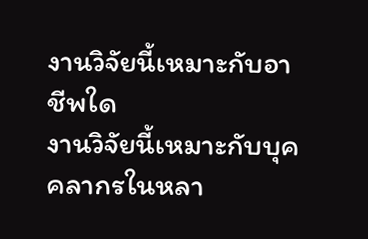งานวิจัยนี้เหมาะกับอาชีพใด
งานวิจัยนี้เหมาะกับบุคคลากรในหลา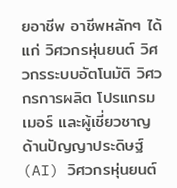ยอาชีพ อาชีพหลักๆ ได้แก่ วิศวกรหุ่นยนต์ วิศวกรระบบอัตโนมัติ วิศวกรการผลิต โปรแกรมเมอร์ และผู้เชี่ยวชาญด้านปัญญาประดิษฐ์ (AI) วิศวกรหุ่นยนต์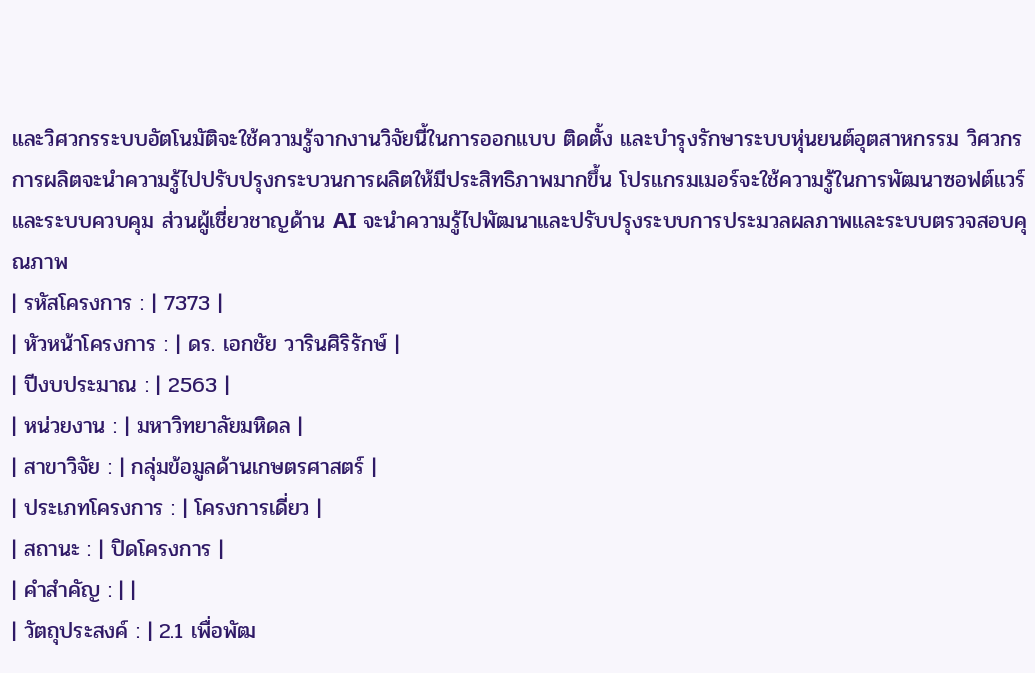และวิศวกรระบบอัตโนมัติจะใช้ความรู้จากงานวิจัยนี้ในการออกแบบ ติดตั้ง และบำรุงรักษาระบบหุ่นยนต์อุตสาหกรรม วิศวกรการผลิตจะนำความรู้ไปปรับปรุงกระบวนการผลิตให้มีประสิทธิภาพมากขึ้น โปรแกรมเมอร์จะใช้ความรู้ในการพัฒนาซอฟต์แวร์และระบบควบคุม ส่วนผู้เชี่ยวชาญด้าน AI จะนำความรู้ไปพัฒนาและปรับปรุงระบบการประมวลผลภาพและระบบตรวจสอบคุณภาพ
| รหัสโครงการ : | 7373 |
| หัวหน้าโครงการ : | ดร. เอกชัย วารินศิริรักษ์ |
| ปีงบประมาณ : | 2563 |
| หน่วยงาน : | มหาวิทยาลัยมหิดล |
| สาขาวิจัย : | กลุ่มข้อมูลด้านเกษตรศาสตร์ |
| ประเภทโครงการ : | โครงการเดี่ยว |
| สถานะ : | ปิดโครงการ |
| คำสำคัญ : | |
| วัตถุประสงค์ : | 2.1 เพื่อพัฒ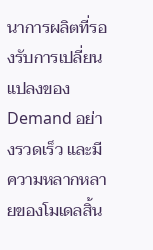นาการผลิตที่รองรับการเปลี่ยนแปลงของ Demand อย่างรวดเร็ว และมีความหลากหลายของโมเดลสิ้น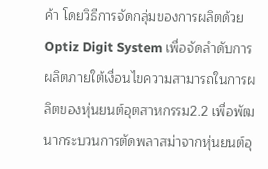ค้า โดยวิธีการจัดกลุ่มของการผลิตด้วย Optiz Digit System เพื่อจัดลำดับการผลิตภายใต้เงื่อนไขความสามารถในการผลิตของหุ่นยนต์อุตสาหกรรม2.2 เพื่อพัฒนากระบวนการตัดพลาสม่าจากหุ่นยนต์อุ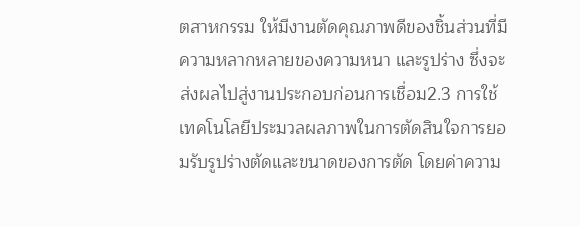ตสาหกรรม ให้มีงานตัดคุณภาพดีของชิ้นส่วนที่มีความหลากหลายของความหนา และรูปร่าง ซึ่งจะส่งผลไปสู่งานประกอบก่อนการเชื่อม2.3 การใช้เทคโนโลยีประมวลผลภาพในการตัดสินใจการยอมรับรูปร่างตัดและขนาดของการตัด โดยค่าความ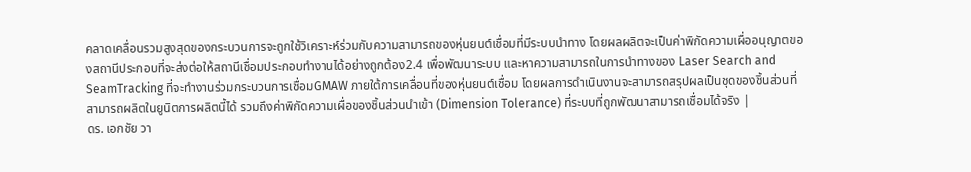คลาดเคลื่อนรวมสูงสุดของกระบวนการจะถูกใช้วิเคราะห์ร่วมกับความสามารถของหุ่นยนต์เชื่อมที่มีระบบนำทาง โดยผลผลิตจะเป็นค่าพิกัดความเผื่ออนุญาตของสถานีประกอบที่จะส่งต่อให้สถานีเชื่อมประกอบทำงานได้อย่างถูกต้อง2.4 เพื่อพัฒนาระบบ และหาความสามารถในการนำทางของ Laser Search and SeamTracking ที่จะทำงานร่วมกระบวนการเชื่อมGMAW ภายใต้การเคลื่อนที่ของหุ่นยนต์เชื่อม โดยผลการดำเนินงานจะสามารถสรุปผลเป็นชุดของชิ้นส่วนที่สามารถผลิตในยูนิตการผลิตนี้ได้ รวมถึงค่าพิกัดความเผื่อของชิ้นส่วนนำเข้า (Dimension Tolerance) ที่ระบบที่ถูกพัฒนาสามารถเชื่อมได้จริง |
ดร. เอกชัย วา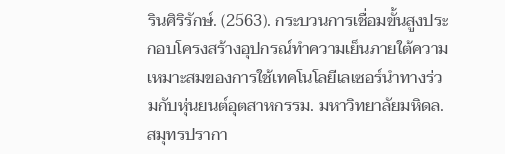รินศิริรักษ์. (2563). กระบวนการเชื่อมขั้นสูงประกอบโครงสร้างอุปกรณ์ทำความเย็นภายใต้ความเหมาะสมของการใช้เทคโนโลยีเลเซอร์นำทางร่วมกับหุ่นยนต์อุตสาหกรรม. มหาวิทยาลัยมหิดล. สมุทรปรากา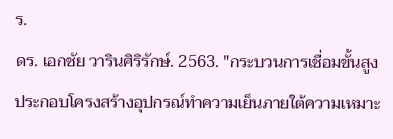ร.
ดร. เอกชัย วารินศิริรักษ์. 2563. "กระบวนการเชื่อมขั้นสูงประกอบโครงสร้างอุปกรณ์ทำความเย็นภายใต้ความเหมาะ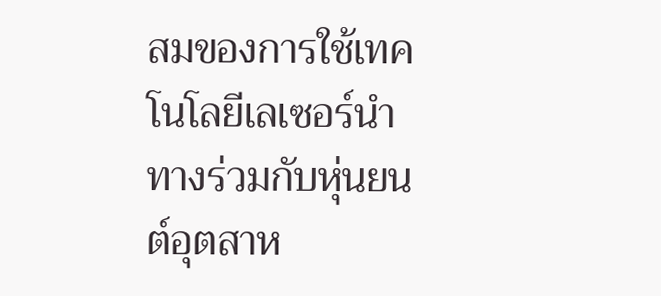สมของการใช้เทคโนโลยีเลเซอร์นำทางร่วมกับหุ่นยนต์อุตสาห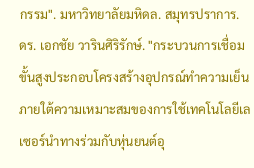กรรม". มหาวิทยาลัยมหิดล. สมุทรปราการ.
ดร. เอกชัย วารินศิริรักษ์. "กระบวนการเชื่อมขั้นสูงประกอบโครงสร้างอุปกรณ์ทำความเย็นภายใต้ความเหมาะสมของการใช้เทคโนโลยีเลเซอร์นำทางร่วมกับหุ่นยนต์อุ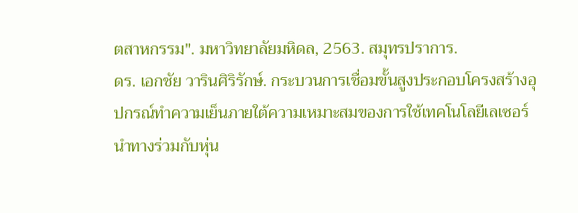ตสาหกรรม". มหาวิทยาลัยมหิดล, 2563. สมุทรปราการ.
ดร. เอกชัย วารินศิริรักษ์. กระบวนการเชื่อมขั้นสูงประกอบโครงสร้างอุปกรณ์ทำความเย็นภายใต้ความเหมาะสมของการใช้เทคโนโลยีเลเซอร์นำทางร่วมกับหุ่น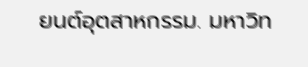ยนต์อุตสาหกรรม. มหาวิท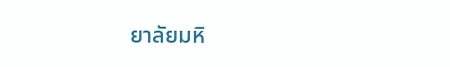ยาลัยมหิ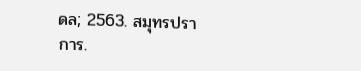ดล; 2563. สมุทรปราการ.